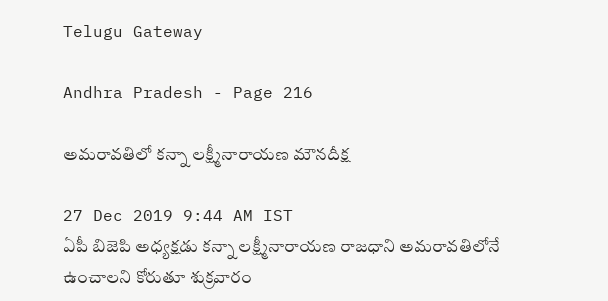Telugu Gateway

Andhra Pradesh - Page 216

అమరావతిలో కన్నా లక్ష్మీనారాయణ మౌనదీక్ష

27 Dec 2019 9:44 AM IST
ఏపీ బిజెపి అధ్యక్షడు కన్నా లక్ష్మీనారాయణ రాజధాని అమరావతిలోనే ఉంచాలని కోరుతూ శుక్రవారం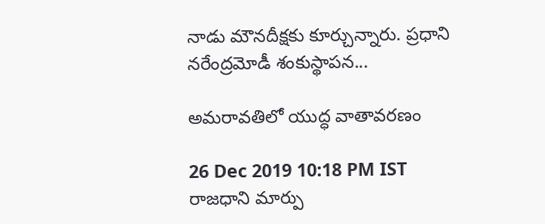నాడు మౌనదీక్షకు కూర్చున్నారు. ప్రధాని నరేంద్రమోడీ శంకుస్థాపన...

అమరావతిలో యుద్ధ వాతావరణం

26 Dec 2019 10:18 PM IST
రాజధాని మార్పు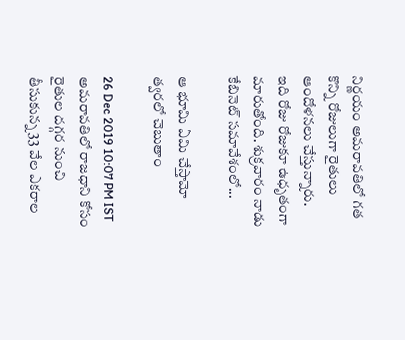నిర్ణయం అమరావతిలో గత కొన్ని రోజులుగా రైతులు ఆందోళనలు చేస్తున్నారు. ఇది రోజు రోజుకూ ఉధృతంగా మారుతోంది. శుక్రవారం నాడు కేబినెట్ సమావేశంలో...

ఆ భూమి ఏమి చేస్తామో త్వరలో చెబుతాం

26 Dec 2019 10:07 PM IST
అమరావతిలో రాజధాని కోసం రైతుల దగ్గర నుంచి తీసుకున్న 33 వేల ఎకరాల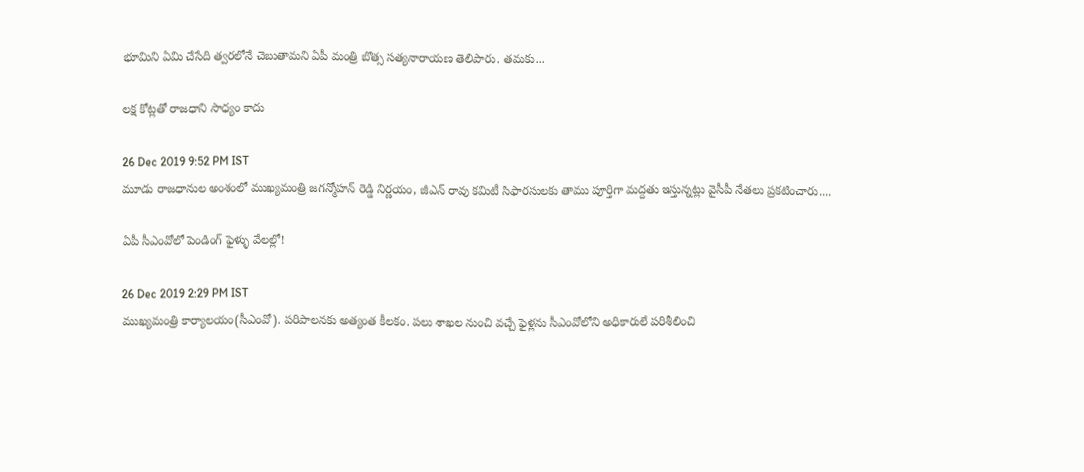భూమిని ఏమి చేసేది త్వరలోనే చెబుతామని ఏపీ మంత్రి బొత్స సత్యనారాయణ తెలిపారు. తమకు...

లక్ష కోట్లతో రాజధాని సాధ్యం కాదు

26 Dec 2019 9:52 PM IST
మూడు రాజధానుల అంశంలో ముఖ్యమంత్రి జగన్మోహన్ రెడ్డి నిర్ణయం, జీఎన్ రావు కమిటీ సిఫారసులకు తాము పూర్తిగా మద్దతు ఇస్తున్నట్లు వైసీపీ నేతలు ప్రకటించారు....

ఏపీ సీఎంవోలో పెండింగ్ ఫైళ్ళు వేలల్లో!

26 Dec 2019 2:29 PM IST
ముఖ్యమంత్రి కార్యాలయం(సీఎంవో). పరిపాలనకు అత్యంత కీలకం. పలు శాఖల నుంచి వచ్చే ఫైళ్లను సీఎంవోలోని అధికారులే పరిశీలించి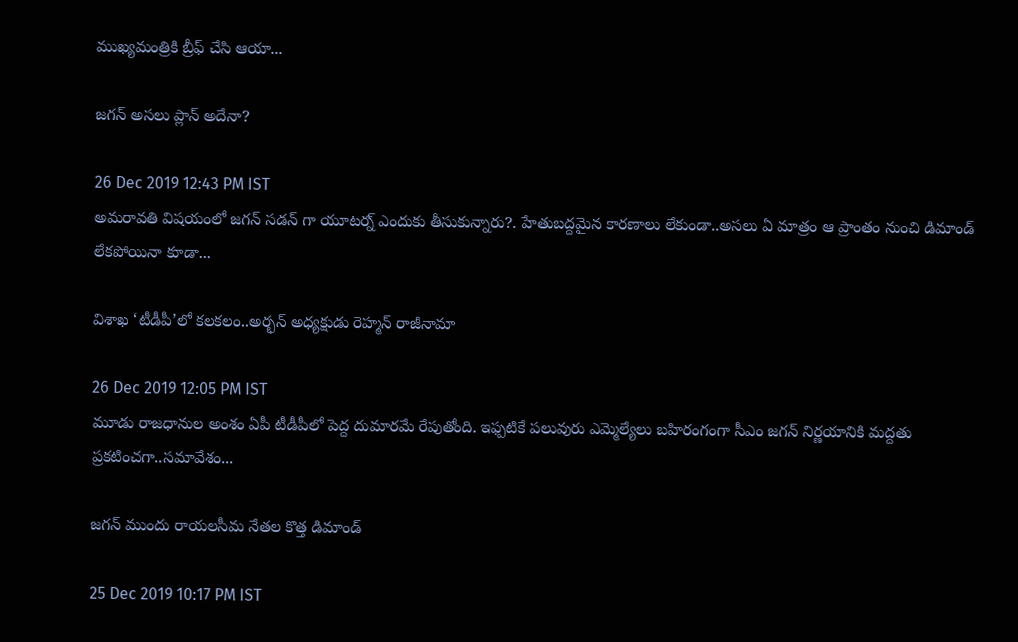ముఖ్యమంత్రికి బ్రీఫ్ చేసి ఆయా...

జగన్ అసలు ప్లాన్ అదేనా?

26 Dec 2019 12:43 PM IST
అమరావతి విషయంలో జగన్ సడన్ గా యూటర్న్ ఎందుకు తీసుకున్నారు?. హేతుబద్దమైన కారణాలు లేకుండా..అసలు ఏ మాత్రం ఆ ప్రాంతం నుంచి డిమాండ్ లేకపోయినా కూడా...

విశాఖ ‘టీడీపీ’లో కలకలం..అర్భన్ అధ్యక్షుడు రెహ్మన్ రాజీనామా

26 Dec 2019 12:05 PM IST
మూడు రాజధానుల అంశం ఏపీ టీడీపీలో పెద్ద దుమారమే రేపుతోంది. ఇఫ్పటికే పలువురు ఎమ్మెల్యేలు బహిరంగంగా సీఎం జగన్ నిర్ణయానికి మద్దతు ప్రకటించగా..సమావేశం...

జగన్ ముందు రాయలసీమ నేతల కొత్త డిమాండ్

25 Dec 2019 10:17 PM IST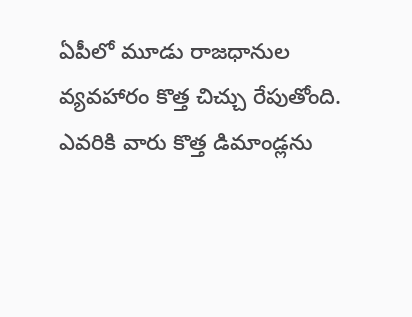ఏపీలో మూడు రాజధానుల వ్యవహారం కొత్త చిచ్చు రేపుతోంది. ఎవరికి వారు కొత్త డిమాండ్లను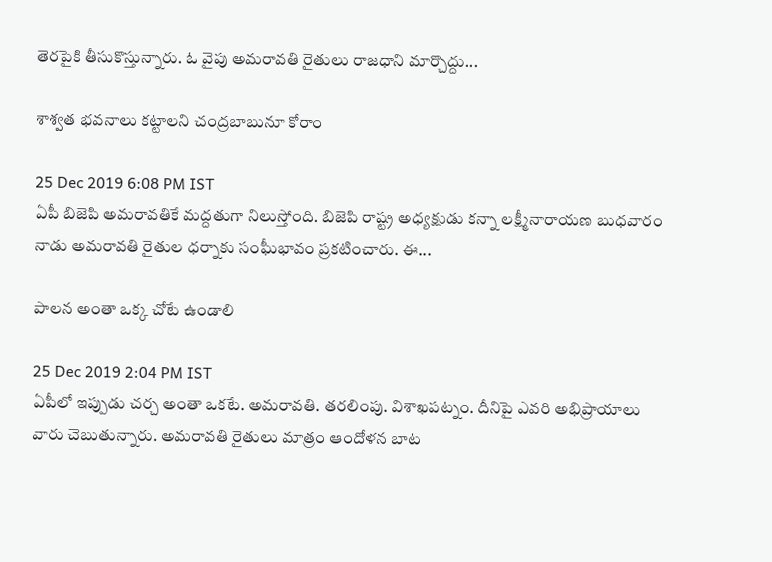తెరపైకి తీసుకొస్తున్నారు. ఓ వైపు అమరావతి రైతులు రాజధాని మార్చొద్దు...

శాశ్వత భవనాలు కట్టాలని చంద్రబాబునూ కోరాం

25 Dec 2019 6:08 PM IST
ఏపీ బిజెపి అమరావతికే మద్దతుగా నిలుస్తోంది. బిజెపి రాష్ట్ర అధ్యక్షుడు కన్నా లక్ష్మీనారాయణ బుధవారం నాడు అమరావతి రైతుల ధర్నాకు సంఘీభావం ప్రకటించారు. ఈ...

పాలన అంతా ఒక్క చోటే ఉండాలి

25 Dec 2019 2:04 PM IST
ఏపీలో ఇప్పుడు చర్చ అంతా ఒకటే. అమరావతి. తరలింపు. విశాఖపట్నం. దీనిపై ఎవరి అభిప్రాయాలు వారు చెబుతున్నారు. అమరావతి రైతులు మాత్రం ఆందోళన బాట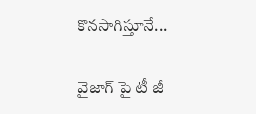కొనసాగిస్తూనే...

వైజాగ్ పై టీ జీ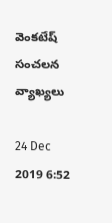వెంకటేష్ సంచలన వ్యాఖ్యలు

24 Dec 2019 6:52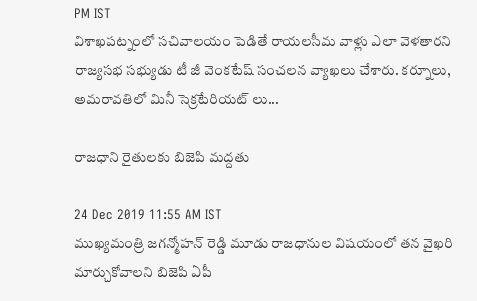PM IST
విశాఖపట్నంలో సచివాలయం పెడితే రాయలసీమ వాళ్లు ఎలా వెళతారని రాజ్యసభ సభ్యుడు టీ జీ వెంకటేష్ సంచలన వ్యాఖలు చేశారు. కర్నూలు, అమరావతిలో మినీ సెక్రటేరియట్ లు...

రాజధాని రైతులకు బిజెపి మద్దతు

24 Dec 2019 11:55 AM IST
ముఖ్యమంత్రి జగన్మోహన్ రెడ్డి మూడు రాజధానుల విషయంలో తన వైఖరి మార్చుకోవాలని బిజెపి ఏపీ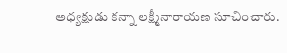అధ్యక్షుడు కన్నా లక్ష్మీనారాయణ సూచించారు.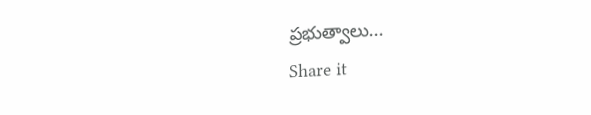ప్రభుత్వాలు...
Share it